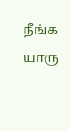நீங்க யாரு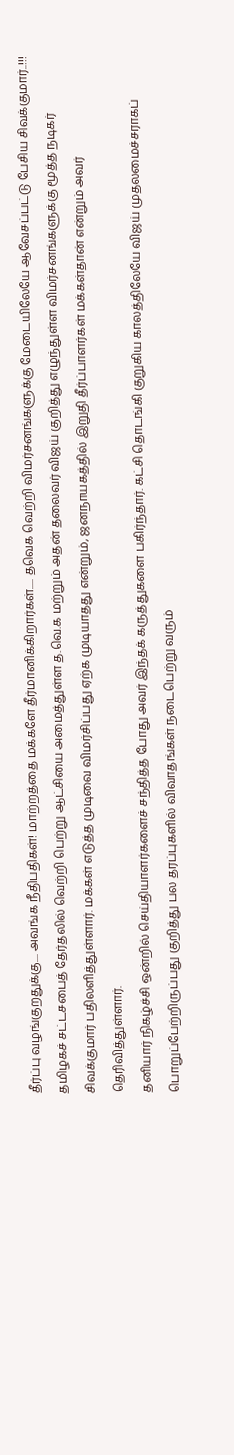தீர்ப்பு வழங்குறதுக்கு.... அவங்க நீதிபதிகள்! மாற்றத்தை மக்களே தீர்மானிக்கிறார்கள்..... தவெக வெற்றி விமர்சனங்களுக்கு மேடையிலேயே ஆவேசப்பட்டு பேசிய சிவக்குமார்..!!!
தமிழகச் சட்டசபைத் தேர்தலில் வெற்றி பெற்று ஆட்சியை அமைத்துள்ள த.வெ.க மற்றும் அதன் தலைவர் விஜய் குறித்து எழுந்துள்ள விமர்சனங்களுக்கு மூத்த நடிகர் சிவக்குமார் பதிலளித்துள்ளார். மக்கள் எடுத்த முடிவை விமர்சிப்பது ஏற்க முடியாதது என்றும், ஜனநாயகத்தில் இறுதி தீர்ப்பாளர்கள் மக்கள்தான் என்றும் அவர் தெரிவித்துள்ளார்.
தனியார் நிகழ்ச்சி ஒன்றில் செய்தியாளர்களைச் சந்தித்த போது அவர் இந்தக் கருத்துகளை பகிர்ந்தார். கட்சி தொடங்கி குறுகிய காலத்திலேயே விஜய் முதலமைச்சராகப் பொறுப்பேற்றிருப்பது குறித்து பல தரப்புகளில் விவாதங்கள் நடைபெற்று வரும்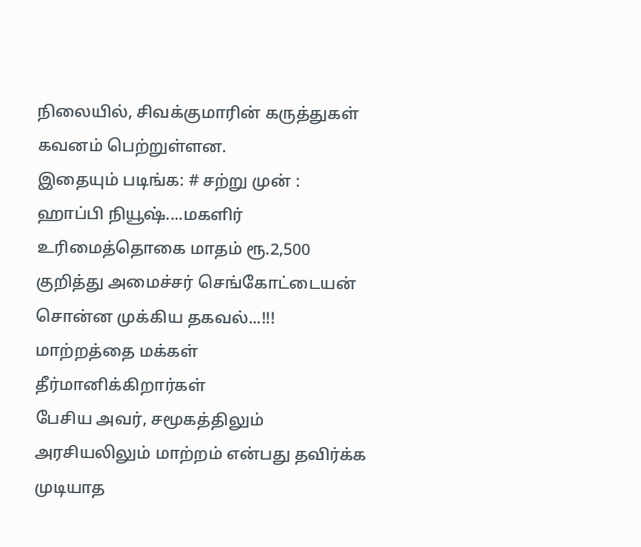நிலையில், சிவக்குமாரின் கருத்துகள் கவனம் பெற்றுள்ளன.
இதையும் படிங்க: # சற்று முன் : ஹாப்பி நியூஷ்....மகளிர் உரிமைத்தொகை மாதம் ரூ.2,500 குறித்து அமைச்சர் செங்கோட்டையன் சொன்ன முக்கிய தகவல்...!!!
மாற்றத்தை மக்கள் தீர்மானிக்கிறார்கள்
பேசிய அவர், சமூகத்திலும் அரசியலிலும் மாற்றம் என்பது தவிர்க்க முடியாத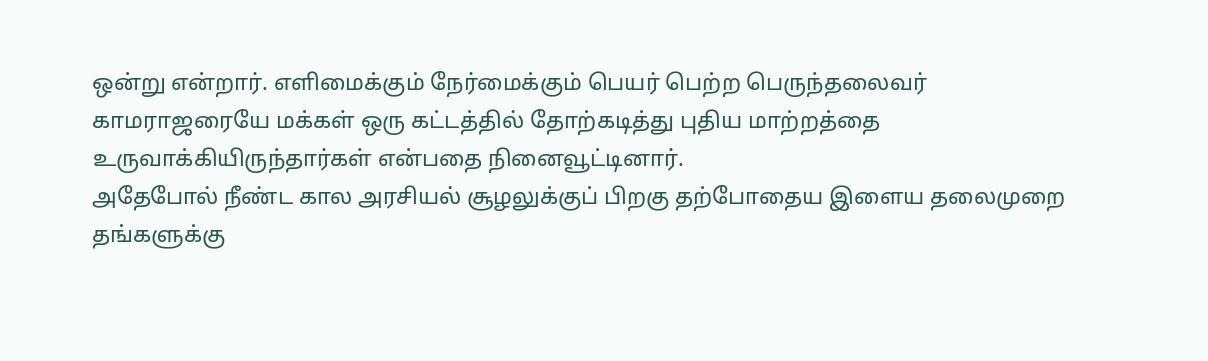ஒன்று என்றார். எளிமைக்கும் நேர்மைக்கும் பெயர் பெற்ற பெருந்தலைவர் காமராஜரையே மக்கள் ஒரு கட்டத்தில் தோற்கடித்து புதிய மாற்றத்தை உருவாக்கியிருந்தார்கள் என்பதை நினைவூட்டினார்.
அதேபோல் நீண்ட கால அரசியல் சூழலுக்குப் பிறகு தற்போதைய இளைய தலைமுறை தங்களுக்கு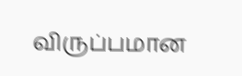விருப்பமான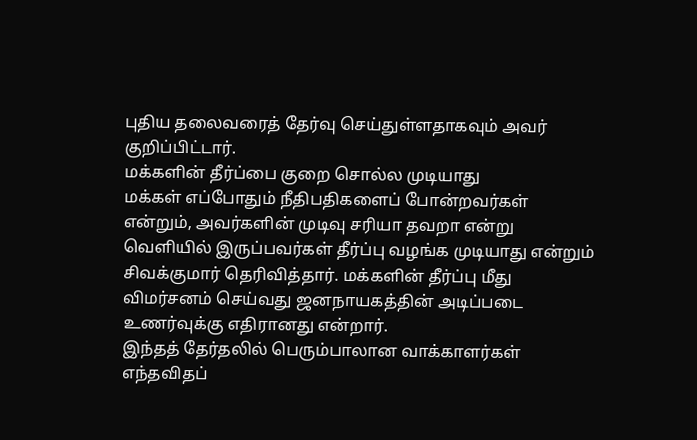புதிய தலைவரைத் தேர்வு செய்துள்ளதாகவும் அவர் குறிப்பிட்டார்.
மக்களின் தீர்ப்பை குறை சொல்ல முடியாது
மக்கள் எப்போதும் நீதிபதிகளைப் போன்றவர்கள் என்றும், அவர்களின் முடிவு சரியா தவறா என்று வெளியில் இருப்பவர்கள் தீர்ப்பு வழங்க முடியாது என்றும் சிவக்குமார் தெரிவித்தார். மக்களின் தீர்ப்பு மீது விமர்சனம் செய்வது ஜனநாயகத்தின் அடிப்படை உணர்வுக்கு எதிரானது என்றார்.
இந்தத் தேர்தலில் பெரும்பாலான வாக்காளர்கள் எந்தவிதப்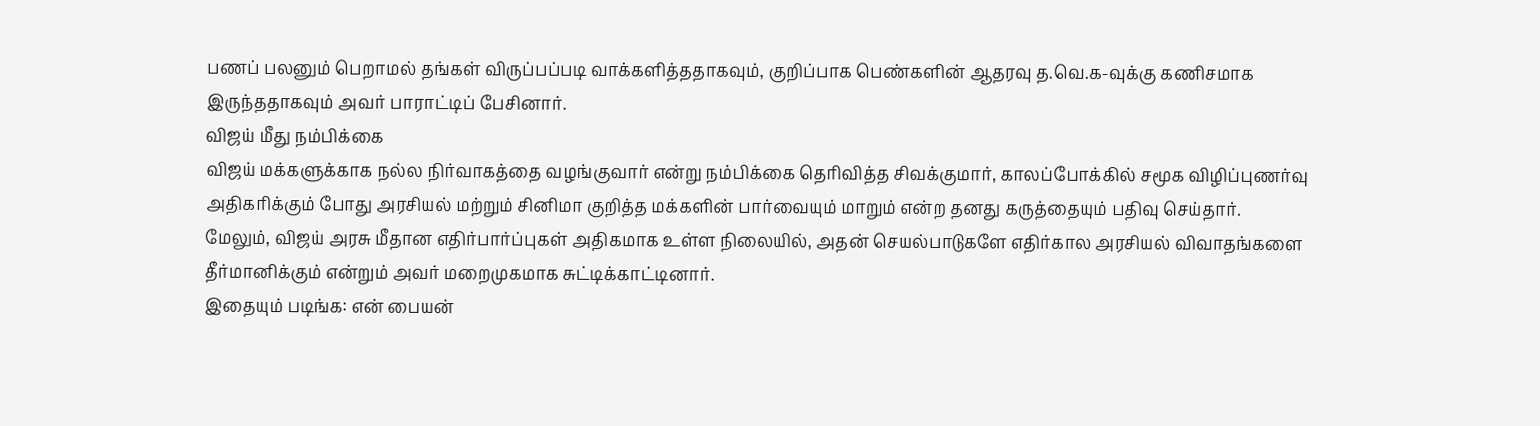பணப் பலனும் பெறாமல் தங்கள் விருப்பப்படி வாக்களித்ததாகவும், குறிப்பாக பெண்களின் ஆதரவு த.வெ.க-வுக்கு கணிசமாக இருந்ததாகவும் அவர் பாராட்டிப் பேசினார்.
விஜய் மீது நம்பிக்கை
விஜய் மக்களுக்காக நல்ல நிர்வாகத்தை வழங்குவார் என்று நம்பிக்கை தெரிவித்த சிவக்குமார், காலப்போக்கில் சமூக விழிப்புணர்வு அதிகரிக்கும் போது அரசியல் மற்றும் சினிமா குறித்த மக்களின் பார்வையும் மாறும் என்ற தனது கருத்தையும் பதிவு செய்தார்.
மேலும், விஜய் அரசு மீதான எதிர்பார்ப்புகள் அதிகமாக உள்ள நிலையில், அதன் செயல்பாடுகளே எதிர்கால அரசியல் விவாதங்களை தீர்மானிக்கும் என்றும் அவர் மறைமுகமாக சுட்டிக்காட்டினார்.
இதையும் படிங்க: என் பையன்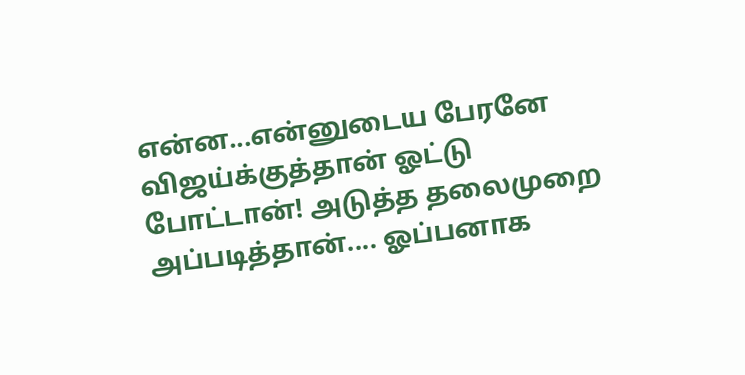என்ன...என்னுடைய பேரனே விஜய்க்குத்தான் ஓட்டு போட்டான்! அடுத்த தலைமுறை அப்படித்தான்.... ஓப்பனாக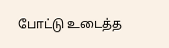போட்டு உடைத்த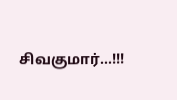சிவகுமார்...!!!